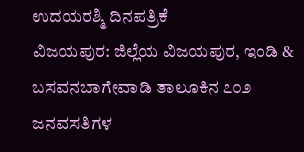ಉದಯರಶ್ಮಿ ದಿನಪತ್ರಿಕೆ
ವಿಜಯಪುರ: ಜಿಲ್ಲೆಯ ವಿಜಯಪುರ, ಇಂಡಿ & ಬಸವನಬಾಗೇವಾಡಿ ತಾಲೂಕಿನ ೭೦೨ ಜನವಸತಿಗಳ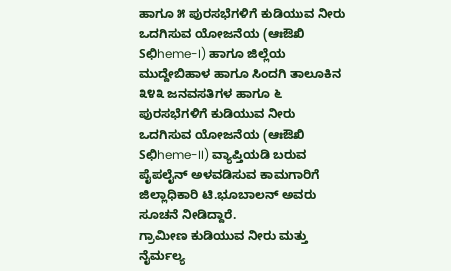ಹಾಗೂ ೫ ಪುರಸಭೆಗಳಿಗೆ ಕುಡಿಯುವ ನೀರು ಒದಗಿಸುವ ಯೋಜನೆಯ (ಆಃಔಖಿ Sಛಿheme-I) ಹಾಗೂ ಜಿಲ್ಲೆಯ ಮುದ್ದೇಬಿಹಾಳ ಹಾಗೂ ಸಿಂದಗಿ ತಾಲೂಕಿನ ೩೪೩ ಜನವಸತಿಗಳ ಹಾಗೂ ೬ ಪುರಸಭೆಗಳಿಗೆ ಕುಡಿಯುವ ನೀರು ಒದಗಿಸುವ ಯೋಜನೆಯ (ಆಃಔಖಿ Sಛಿheme-II) ವ್ಯಾಪ್ತಿಯಡಿ ಬರುವ ಪೈಪಲೈನ್ ಅಳವಡಿಸುವ ಕಾಮಗಾರಿಗೆ ಜಿಲ್ಲಾಧಿಕಾರಿ ಟಿ.ಭೂಬಾಲನ್ ಅವರು ಸೂಚನೆ ನೀಡಿದ್ದಾರೆ.
ಗ್ರಾಮೀಣ ಕುಡಿಯುವ ನೀರು ಮತ್ತು ನೈರ್ಮಲ್ಯ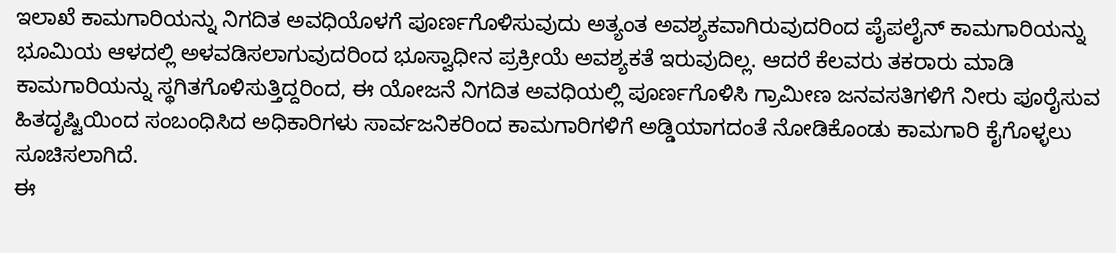ಇಲಾಖೆ ಕಾಮಗಾರಿಯನ್ನು ನಿಗದಿತ ಅವಧಿಯೊಳಗೆ ಪೂರ್ಣಗೊಳಿಸುವುದು ಅತ್ಯಂತ ಅವಶ್ಯಕವಾಗಿರುವುದರಿಂದ ಪೈಪಲೈನ್ ಕಾಮಗಾರಿಯನ್ನು ಭೂಮಿಯ ಆಳದಲ್ಲಿ ಅಳವಡಿಸಲಾಗುವುದರಿಂದ ಭೂಸ್ವಾಧೀನ ಪ್ರಕ್ರೀಯೆ ಅವಶ್ಯಕತೆ ಇರುವುದಿಲ್ಲ. ಆದರೆ ಕೆಲವರು ತಕರಾರು ಮಾಡಿ ಕಾಮಗಾರಿಯನ್ನು ಸ್ಥಗಿತಗೊಳಿಸುತ್ತಿದ್ದರಿಂದ, ಈ ಯೋಜನೆ ನಿಗದಿತ ಅವಧಿಯಲ್ಲಿ ಪೂರ್ಣಗೊಳಿಸಿ ಗ್ರಾಮೀಣ ಜನವಸತಿಗಳಿಗೆ ನೀರು ಪೂರೈಸುವ ಹಿತದೃಷ್ಟಿಯಿಂದ ಸಂಬಂಧಿಸಿದ ಅಧಿಕಾರಿಗಳು ಸಾರ್ವಜನಿಕರಿಂದ ಕಾಮಗಾರಿಗಳಿಗೆ ಅಡ್ಡಿಯಾಗದಂತೆ ನೋಡಿಕೊಂಡು ಕಾಮಗಾರಿ ಕೈಗೊಳ್ಳಲು ಸೂಚಿಸಲಾಗಿದೆ.
ಈ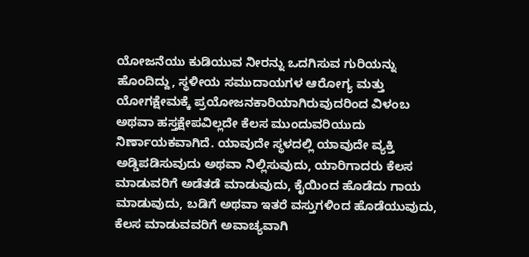ಯೋಜನೆಯು ಕುಡಿಯುವ ನೀರನ್ನು ಒದಗಿಸುವ ಗುರಿಯನ್ನು ಹೊಂದಿದ್ದು, ಸ್ಥಳೀಯ ಸಮುದಾಯಗಳ ಆರೋಗ್ಯ ಮತ್ತು ಯೋಗಕ್ಷೇಮಕ್ಕೆ ಪ್ರಯೋಜನಕಾರಿಯಾಗಿರುವುದರಿಂದ ವಿಳಂಬ ಅಥವಾ ಹಸ್ತಕ್ಷೇಪವಿಲ್ಲದೇ ಕೆಲಸ ಮುಂದುವರಿಯುದು ನಿರ್ಣಾಯಕವಾಗಿದೆ. ಯಾವುದೇ ಸ್ಥಳದಲ್ಲಿ ಯಾವುದೇ ವ್ಯಕ್ತಿ ಅಡ್ಡಿಪಡಿಸುವುದು ಅಥವಾ ನಿಲ್ಲಿಸುವುದು, ಯಾರಿಗಾದರು ಕೆಲಸ ಮಾಡುವರಿಗೆ ಅಡೆತಡೆ ಮಾಡುವುದು, ಕೈಯಿಂದ ಹೊಡೆದು ಗಾಯ ಮಾಡುವುದು, ಬಡಿಗೆ ಅಥವಾ ಇತರೆ ವಸ್ತುಗಳಿಂದ ಹೊಡೆಯುವುದು, ಕೆಲಸ ಮಾಡುವವರಿಗೆ ಅವಾಚ್ಯವಾಗಿ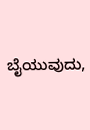ಬೈಯುವುದು,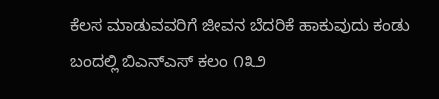ಕೆಲಸ ಮಾಡುವವರಿಗೆ ಜೀವನ ಬೆದರಿಕೆ ಹಾಕುವುದು ಕಂಡು ಬಂದಲ್ಲಿ ಬಿಎನ್ಎಸ್ ಕಲಂ ೧೩೨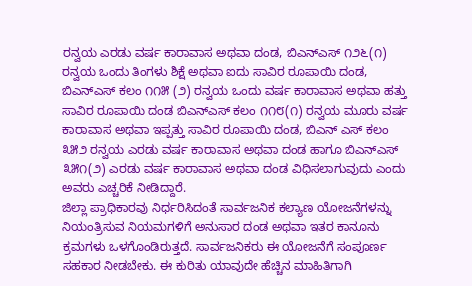ರನ್ವಯ ಎರಡು ವರ್ಷ ಕಾರಾವಾಸ ಅಥವಾ ದಂಡ, ಬಿಎನ್ಎಸ್ ೧೨೬(೧) ರನ್ವಯ ಒಂದು ತಿಂಗಳು ಶಿಕ್ಷೆ ಅಥವಾ ಐದು ಸಾವಿರ ರೂಪಾಯಿ ದಂಡ, ಬಿಎನ್ಎಸ್ ಕಲಂ ೧೧೫ (೨) ರನ್ವಯ ಒಂದು ವರ್ಷ ಕಾರಾವಾಸ ಅಥವಾ ಹತ್ತು ಸಾವಿರ ರೂಪಾಯಿ ದಂಡ ಬಿಎನ್ಎಸ್ ಕಲಂ ೧೧೮(೧) ರನ್ವಯ ಮೂರು ವರ್ಷ ಕಾರಾವಾಸ ಅಥವಾ ಇಪ್ಪತ್ತು ಸಾವಿರ ರೂಪಾಯಿ ದಂಡ, ಬಿಎನ್ ಎಸ್ ಕಲಂ ೩೫೨ ರನ್ವಯ ಎರಡು ವರ್ಷ ಕಾರಾವಾಸ ಅಥವಾ ದಂಡ ಹಾಗೂ ಬಿಎನ್ಎಸ್ ೩೫೧(೨) ಎರಡು ವರ್ಷ ಕಾರಾವಾಸ ಅಥವಾ ದಂಡ ವಿಧಿಸಲಾಗುವುದು ಎಂದು ಅವರು ಎಚ್ಚರಿಕೆ ನೀಡಿದ್ದಾರೆ.
ಜಿಲ್ಲಾ ಪ್ರಾಧಿಕಾರವು ನಿರ್ಧರಿಸಿದಂತೆ ಸಾರ್ವಜನಿಕ ಕಲ್ಯಾಣ ಯೋಜನೆಗಳನ್ನು ನಿಯಂತ್ರಿಸುವ ನಿಯಮಗಳಿಗೆ ಅನುಸಾರ ದಂಡ ಅಥವಾ ಇತರ ಕಾನೂನು ಕ್ರಮಗಳು ಒಳಗೊಂಡಿರುತ್ತದೆ. ಸಾರ್ವಜನಿಕರು ಈ ಯೋಜನೆಗೆ ಸಂಪೂರ್ಣ ಸಹಕಾರ ನೀಡಬೇಕು. ಈ ಕುರಿತು ಯಾವುದೇ ಹೆಚ್ಚಿನ ಮಾಹಿತಿಗಾಗಿ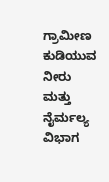ಗ್ರಾಮೀಣ ಕುಡಿಯುವ ನೀರು ಮತ್ತು ನೈರ್ಮಲ್ಯ ವಿಭಾಗ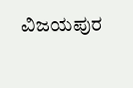ವಿಜಯಪುರ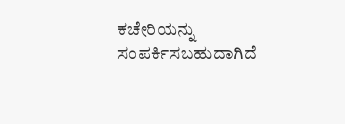ಕಚೇರಿಯನ್ನು ಸಂಪರ್ಕಿಸಬಹುದಾಗಿದೆ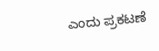ಎಂದು ಪ್ರಕಟಣೆ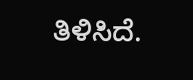ತಿಳಿಸಿದೆ.